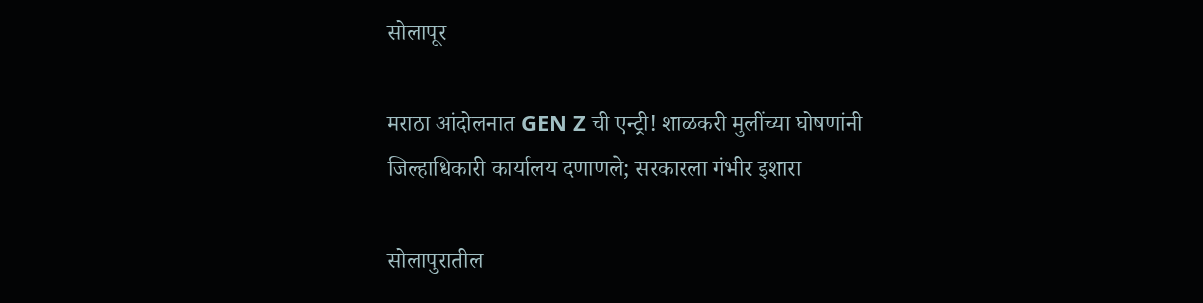सोलापूर

मराठा आंदोलनात GEN Z ची एन्ट्री! शाळकरी मुलींच्या घोषणांनी जिल्हाधिकारी कार्यालय दणाणले; सरकारला गंभीर इशारा

सोलापुरातील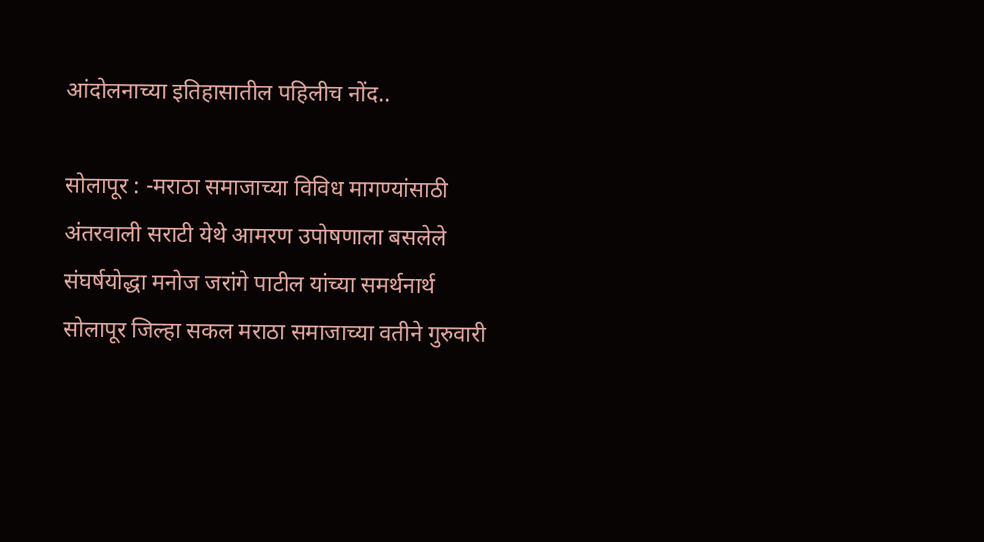आंदोलनाच्या इतिहासातील पहिलीच नोंद..

सोलापूर : -मराठा समाजाच्या विविध मागण्यांसाठी अंतरवाली सराटी येथे आमरण उपोषणाला बसलेले संघर्षयोद्धा मनोज जरांगे पाटील यांच्या समर्थनार्थ सोलापूर जिल्हा सकल मराठा समाजाच्या वतीने गुरुवारी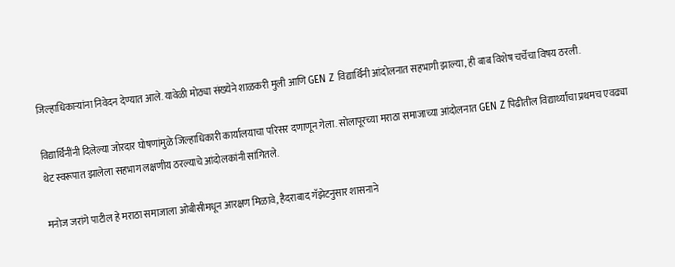जिल्हाधिकाऱ्यांना निवेदन देण्यात आले. यावेळी मोठ्या संख्येने शाळकरी मुली आणि GEN Z विद्यार्थिनी आंदोलनात सहभागी झाल्या, ही बाब विशेष चर्चेचा विषय ठरली.

विद्यार्थिनींनी दिलेल्या जोरदार घोषणांमुळे जिल्हाधिकारी कार्यालयाचा परिसर दणाणून गेला. सोलापूरच्या मराठा समाजाच्या आंदोलनात GEN Z पिढीतील विद्यार्थ्यांचा प्रथमच एवढ्या थेट स्वरूपात झालेला सहभाग लक्षणीय ठरल्याचे आंदोलकांनी सांगितले.

मनोज जरांगे पाटील हे मराठा समाजाला ओबीसीमधून आरक्षण मिळावे, हैदराबाद गॅझेटनुसार शासनाने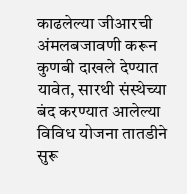काढलेल्या जीआरची अंमलबजावणी करून कुणबी दाखले देण्यात यावेत, सारथी संस्थेच्या बंद करण्यात आलेल्या विविध योजना तातडीने सुरू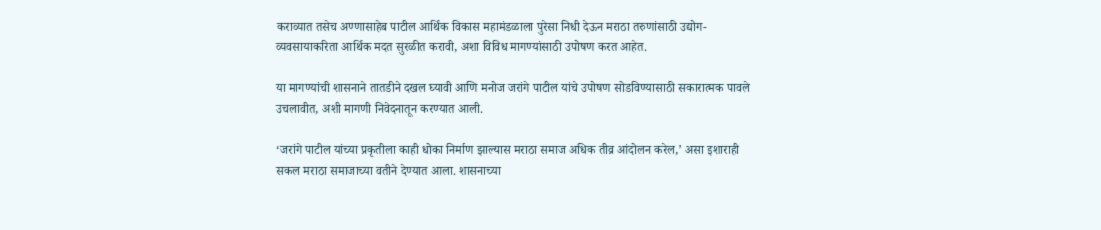कराव्यात तसेच अण्णासाहेब पाटील आर्थिक विकास महामंडळाला पुरेसा निधी देऊन मराठा तरुणांसाठी उद्योग-व्यवसायाकरिता आर्थिक मदत सुरळीत करावी, अशा विविध मागण्यांसाठी उपोषण करत आहेत.

या मागण्यांची शासनाने तातडीने दखल घ्यावी आणि मनोज जरांगे पाटील यांचे उपोषण सोडविण्यासाठी सकारात्मक पावले उचलावीत, अशी मागणी निवेदनातून करण्यात आली.

‘जरांगे पाटील यांच्या प्रकृतीला काही धोका निर्माण झाल्यास मराठा समाज अधिक तीव्र आंदोलन करेल,’ असा इशाराही सकल मराठा समाजाच्या वतीने देण्यात आला. शासनाच्या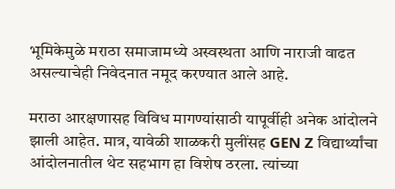भूमिकेमुळे मराठा समाजामध्ये अस्वस्थता आणि नाराजी वाढत असल्याचेही निवेदनात नमूद करण्यात आले आहे.

मराठा आरक्षणासह विविध मागण्यांसाठी यापूर्वीही अनेक आंदोलने झाली आहेत. मात्र, यावेळी शाळकरी मुलींसह GEN Z विद्यार्थ्यांचा आंदोलनातील थेट सहभाग हा विशेष ठरला. त्यांच्या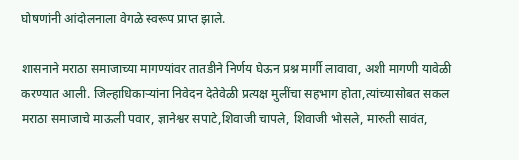घोषणांनी आंदोलनाला वेगळे स्वरूप प्राप्त झाले.

शासनाने मराठा समाजाच्या मागण्यांवर तातडीने निर्णय घेऊन प्रश्न मार्गी लावावा, अशी मागणी यावेळी करण्यात आली. जिल्हाधिकाऱ्यांना निवेदन देतेवेळी प्रत्यक्ष मुलींचा सहभाग होता,त्यांच्यासोबत सकल मराठा समाजाचे माऊली पवार, ज्ञानेश्वर सपाटे,शिवाजी चापले, शिवाजी भोसले, मारुती सावंत,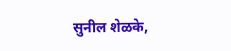सुनील शेळके,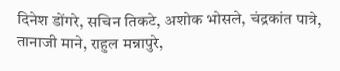दिनेश डोंगरे, सचिन तिकटे, अशोक भोसले, चंद्रकांत पात्रे, तानाजी माने, राहुल मन्नापुरे,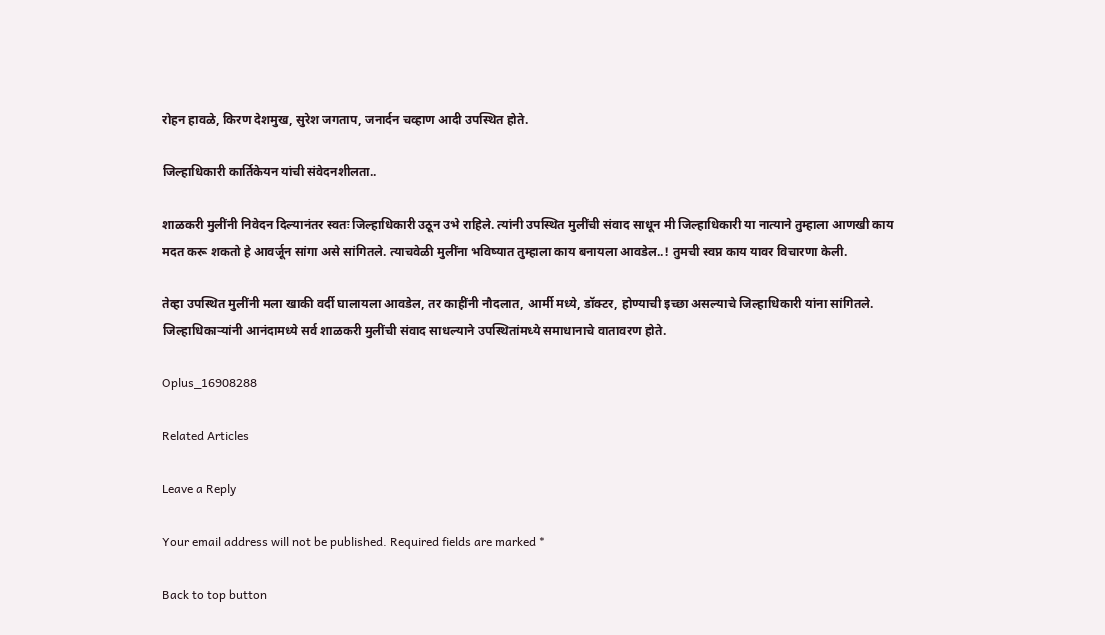रोहन हावळे, किरण देशमुख, सुरेश जगताप, जनार्दन चव्हाण आदी उपस्थित होते.

जिल्हाधिकारी कार्तिकेयन यांची संवेदनशीलता..

शाळकरी मुलींनी निवेदन दिल्यानंतर स्वतः जिल्हाधिकारी उठून उभे राहिले. त्यांनी उपस्थित मुलींची संवाद साधून मी जिल्हाधिकारी या नात्याने तुम्हाला आणखी काय मदत करू शकतो हे आवर्जून सांगा असे सांगितले. त्याचवेळी मुलींना भविष्यात तुम्हाला काय बनायला आवडेल..! तुमची स्वप्न काय यावर विचारणा केली.

तेव्हा उपस्थित मुलींनी मला खाकी वर्दी घालायला आवडेल, तर काहींनी नौदलात, आर्मी मध्ये, डॉक्टर, होण्याची इच्छा असल्याचे जिल्हाधिकारी यांना सांगितले. जिल्हाधिकाऱ्यांनी आनंदामध्ये सर्व शाळकरी मुलींची संवाद साधल्याने उपस्थितांमध्ये समाधानाचे वातावरण होते.

Oplus_16908288

Related Articles

Leave a Reply

Your email address will not be published. Required fields are marked *

Back to top button